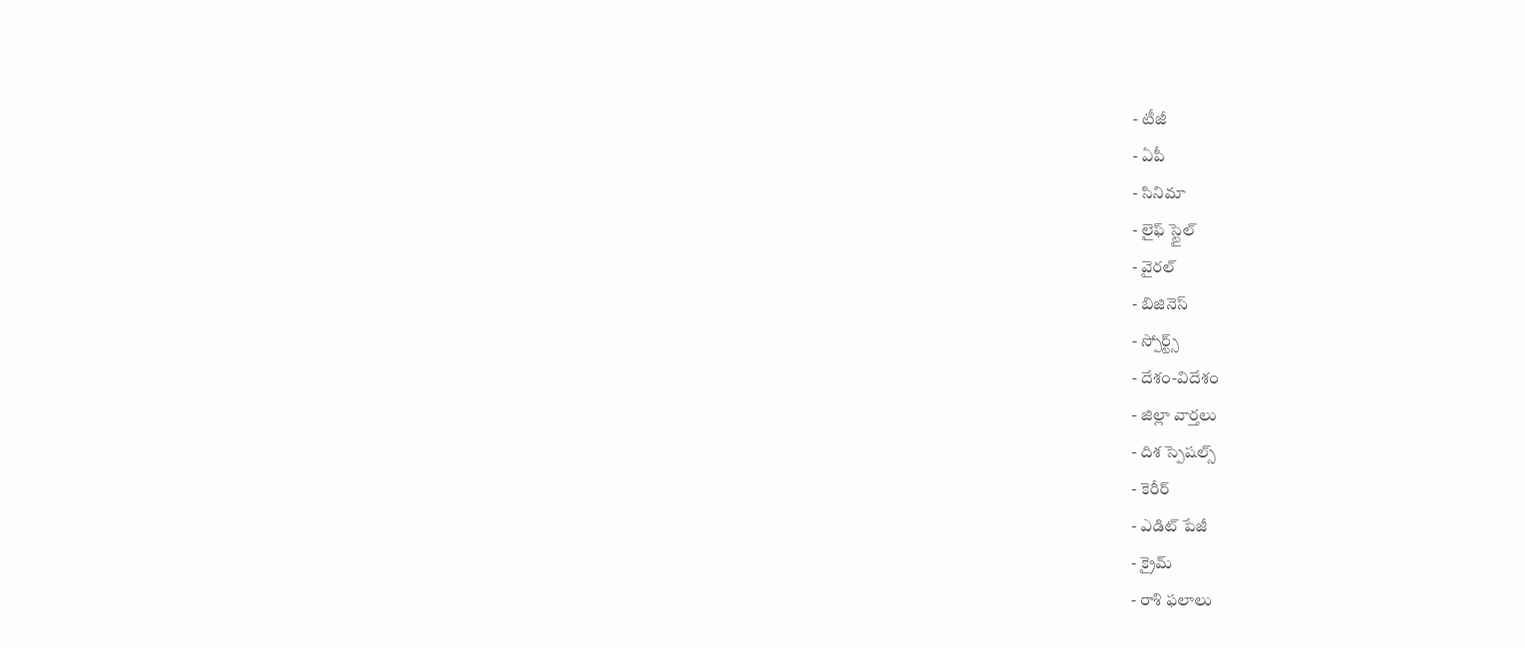- టీజీ
- ఏపీ
- సినిమా
- లైఫ్ స్టైల్
- వైరల్
- బిజినెస్
- స్పోర్ట్స్
- దేశం-విదేశం
- జిల్లా వార్తలు
- దిశ స్పెషల్స్
- కెరీర్
- ఎడిట్ పేజీ
- క్రైమ్
- రాశి ఫలాలు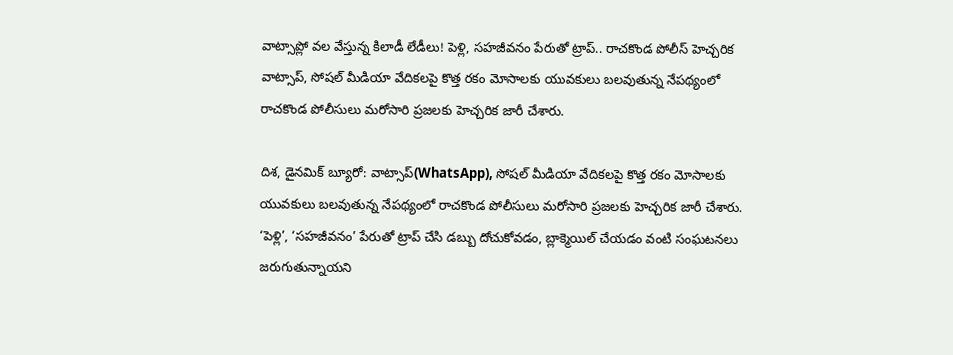వాట్సాప్లో వల వేస్తున్న కిలాడీ లేడీలు! పెళ్లి, సహజీవనం పేరుతో ట్రాప్.. రాచకొండ పోలీస్ హెచ్చరిక
వాట్సాప్, సోషల్ మీడియా వేదికలపై కొత్త రకం మోసాలకు యువకులు బలవుతున్న నేపథ్యంలో రాచకొండ పోలీసులు మరోసారి ప్రజలకు హెచ్చరిక జారీ చేశారు.

దిశ, డైనమిక్ బ్యూరో: వాట్సాప్(WhatsApp), సోషల్ మీడియా వేదికలపై కొత్త రకం మోసాలకు యువకులు బలవుతున్న నేపథ్యంలో రాచకొండ పోలీసులు మరోసారి ప్రజలకు హెచ్చరిక జారీ చేశారు. ‘పెళ్లి’, ‘సహజీవనం’ పేరుతో ట్రాప్ చేసి డబ్బు దోచుకోవడం, బ్లాక్మెయిల్ చేయడం వంటి సంఘటనలు జరుగుతున్నాయని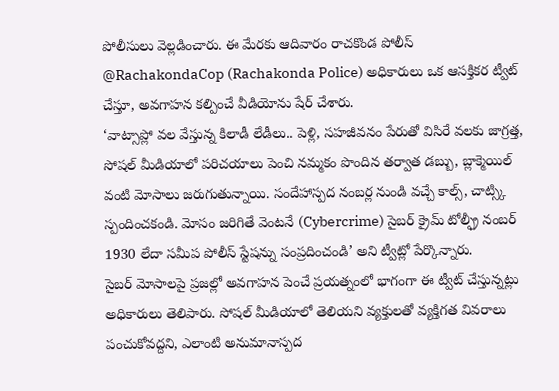పోలీసులు వెల్లడించారు. ఈ మేరకు ఆదివారం రాచకొండ పోలీస్ @RachakondaCop (Rachakonda Police) అధికారులు ఒక ఆసక్తికర ట్వీట్ చేస్తూ, అవగాహన కల్పించే వీడియోను షేర్ చేశారు.
‘వాట్సాప్లో వల వేస్తున్న కిలాడీ లేడీలు.. పెళ్లి, సహజీవనం పేరుతో విసిరే వలకు జాగ్రత్త, సోషల్ మీడియాలో పరిచయాలు పెంచి నమ్మకం పొందిన తర్వాత డబ్బు, బ్లాక్మెయిల్ వంటి మోసాలు జరుగుతున్నాయి. సందేహాస్పద నంబర్ల నుండి వచ్చే కాల్స్, చాట్స్కి స్పందించకండి. మోసం జరిగితే వెంటనే (Cybercrime) సైబర్ క్రైమ్ టోల్ఫ్రీ నంబర్ 1930 లేదా సమీప పోలీస్ స్టేషన్ను సంప్రదించండి’ అని ట్వీట్లో పేర్కొన్నారు.
సైబర్ మోసాలపై ప్రజల్లో అవగాహన పెంచే ప్రయత్నంలో భాగంగా ఈ ట్వీట్ చేస్తున్నట్లు అధికారులు తెలిపారు. సోషల్ మీడియాలో తెలియని వ్యక్తులతో వ్యక్తిగత వివరాలు పంచుకోవద్దని, ఎలాంటి అనుమానాస్పద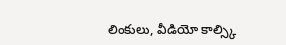లింకులు, వీడియో కాల్స్కి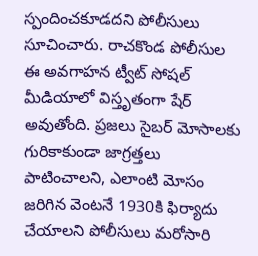స్పందించకూడదని పోలీసులు సూచించారు. రాచకొండ పోలీసుల ఈ అవగాహన ట్వీట్ సోషల్ మీడియాలో విస్తృతంగా షేర్ అవుతోంది. ప్రజలు సైబర్ మోసాలకు గురికాకుండా జాగ్రత్తలు పాటించాలని, ఎలాంటి మోసం జరిగిన వెంటనే 1930కి ఫిర్యాదు చేయాలని పోలీసులు మరోసారి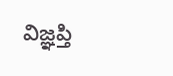విజ్ఞప్తి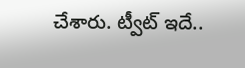చేశారు. ట్వీట్ ఇదే..